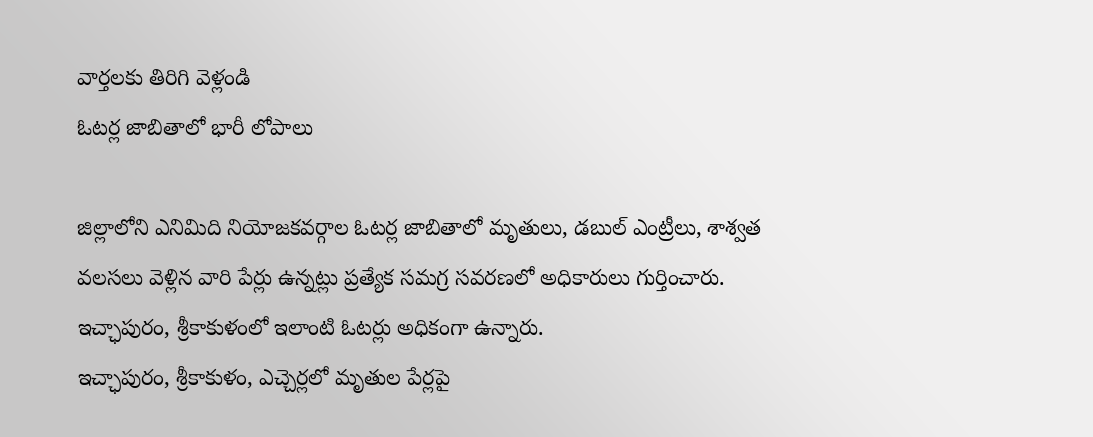వార్తలకు తిరిగి వెళ్లండి
ఓటర్ల జాబితాలో భారీ లోపాలు

జిల్లాలోని ఎనిమిది నియోజకవర్గాల ఓటర్ల జాబితాలో మృతులు, డబుల్ ఎంట్రీలు, శాశ్వత వలసలు వెళ్లిన వారి పేర్లు ఉన్నట్లు ప్రత్యేక సమగ్ర సవరణలో అధికారులు గుర్తించారు. ఇచ్ఛాపురం, శ్రీకాకుళంలో ఇలాంటి ఓటర్లు అధికంగా ఉన్నారు.
ఇచ్ఛాపురం, శ్రీకాకుళం, ఎచ్చెర్లలో మృతుల పేర్లపై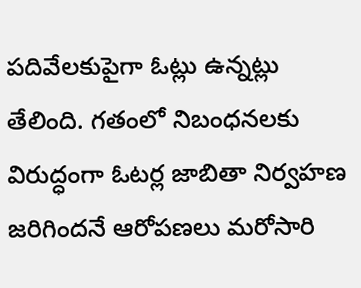పదివేలకుపైగా ఓట్లు ఉన్నట్లు తేలింది. గతంలో నిబంధనలకు విరుద్ధంగా ఓటర్ల జాబితా నిర్వహణ జరిగిందనే ఆరోపణలు మరోసారి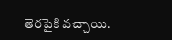తెరపైకి వచ్చాయి.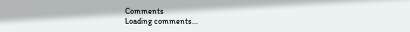Comments
Loading comments...